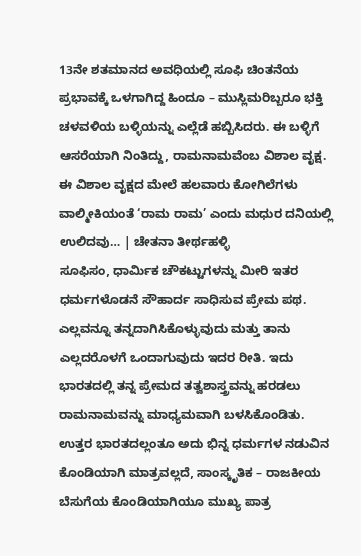13ನೇ ಶತಮಾನದ ಅವಧಿಯಲ್ಲಿ ಸೂಫಿ ಚಿಂತನೆಯ ಪ್ರಭಾವಕ್ಕೆ ಒಳಗಾಗಿದ್ದ ಹಿಂದೂ – ಮುಸ್ಲಿಮರಿಬ್ಬರೂ ಭಕ್ತಿ ಚಳವಳಿಯ ಬಳ್ಳಿಯನ್ನು ಎಲ್ಲೆಡೆ ಹಬ್ಬಿಸಿದರು. ಈ ಬಳ್ಳಿಗೆ ಆಸರೆಯಾಗಿ ನಿಂತಿದ್ದು, ರಾಮನಾಮವೆಂಬ ವಿಶಾಲ ವೃಕ್ಷ. ಈ ವಿಶಾಲ ವೃಕ್ಷದ ಮೇಲೆ ಹಲವಾರು ಕೋಗಿಲೆಗಳು ವಾಲ್ಮೀಕಿಯಂತೆ ‘ರಾಮ ರಾಮ’ ಎಂದು ಮಧುರ ದನಿಯಲ್ಲಿ ಉಲಿದವು… | ಚೇತನಾ ತೀರ್ಥಹಳ್ಳಿ
ಸೂಫಿಸಂ, ಧಾರ್ಮಿಕ ಚೌಕಟ್ಟುಗಳನ್ನು ಮೀರಿ ಇತರ ಧರ್ಮಗಳೊಡನೆ ಸೌಹಾರ್ದ ಸಾಧಿಸುವ ಪ್ರೇಮ ಪಥ. ಎಲ್ಲವನ್ನೂ ತನ್ನದಾಗಿಸಿಕೊಳ್ಳುವುದು ಮತ್ತು ತಾನು ಎಲ್ಲದರೊಳಗೆ ಒಂದಾಗುವುದು ಇದರ ರೀತಿ. ಇದು ಭಾರತದಲ್ಲಿ ತನ್ನ ಪ್ರೇಮದ ತತ್ವಶಾಸ್ತ್ರವನ್ನು ಹರಡಲು ರಾಮನಾಮವನ್ನು ಮಾಧ್ಯಮವಾಗಿ ಬಳಸಿಕೊಂಡಿತು. ಉತ್ತರ ಭಾರತದಲ್ಲಂತೂ ಅದು ಭಿನ್ನ ಧರ್ಮಗಳ ನಡುವಿನ ಕೊಂಡಿಯಾಗಿ ಮಾತ್ರವಲ್ಲದೆ, ಸಾಂಸ್ಕೃತಿಕ – ರಾಜಕೀಯ ಬೆಸುಗೆಯ ಕೊಂಡಿಯಾಗಿಯೂ ಮುಖ್ಯ ಪಾತ್ರ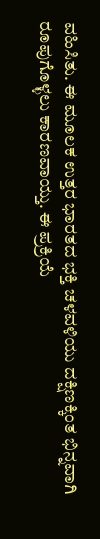ವಹಿಸಿತು. ಈ ಮೂಲಕ ಉತ್ತರ ಭಾರತದ ಭಕ್ತಿ ಚಳವಳಿಯು ದಕ್ಷಿಣಕ್ಕಿಂತ ಭಿನ್ನವಾಗಿ ರೂಪುಗೊಳ್ಳಲು ಕಾರಣವಾಯ್ತು. ಈ ಪ್ರಕ್ರಿಯೆ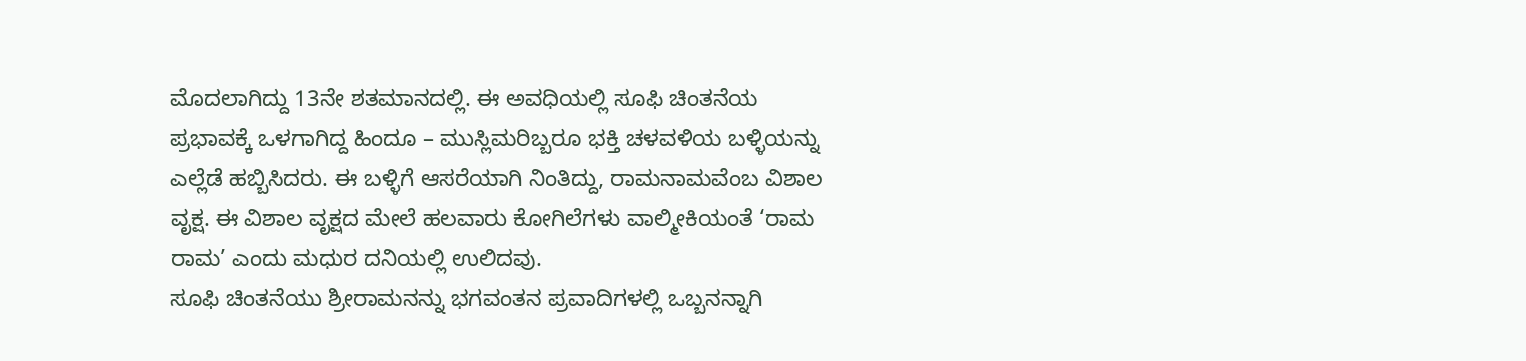ಮೊದಲಾಗಿದ್ದು 13ನೇ ಶತಮಾನದಲ್ಲಿ. ಈ ಅವಧಿಯಲ್ಲಿ ಸೂಫಿ ಚಿಂತನೆಯ ಪ್ರಭಾವಕ್ಕೆ ಒಳಗಾಗಿದ್ದ ಹಿಂದೂ – ಮುಸ್ಲಿಮರಿಬ್ಬರೂ ಭಕ್ತಿ ಚಳವಳಿಯ ಬಳ್ಳಿಯನ್ನು ಎಲ್ಲೆಡೆ ಹಬ್ಬಿಸಿದರು. ಈ ಬಳ್ಳಿಗೆ ಆಸರೆಯಾಗಿ ನಿಂತಿದ್ದು, ರಾಮನಾಮವೆಂಬ ವಿಶಾಲ ವೃಕ್ಷ. ಈ ವಿಶಾಲ ವೃಕ್ಷದ ಮೇಲೆ ಹಲವಾರು ಕೋಗಿಲೆಗಳು ವಾಲ್ಮೀಕಿಯಂತೆ ‘ರಾಮ ರಾಮ’ ಎಂದು ಮಧುರ ದನಿಯಲ್ಲಿ ಉಲಿದವು.
ಸೂಫಿ ಚಿಂತನೆಯು ಶ್ರೀರಾಮನನ್ನು ಭಗವಂತನ ಪ್ರವಾದಿಗಳಲ್ಲಿ ಒಬ್ಬನನ್ನಾಗಿ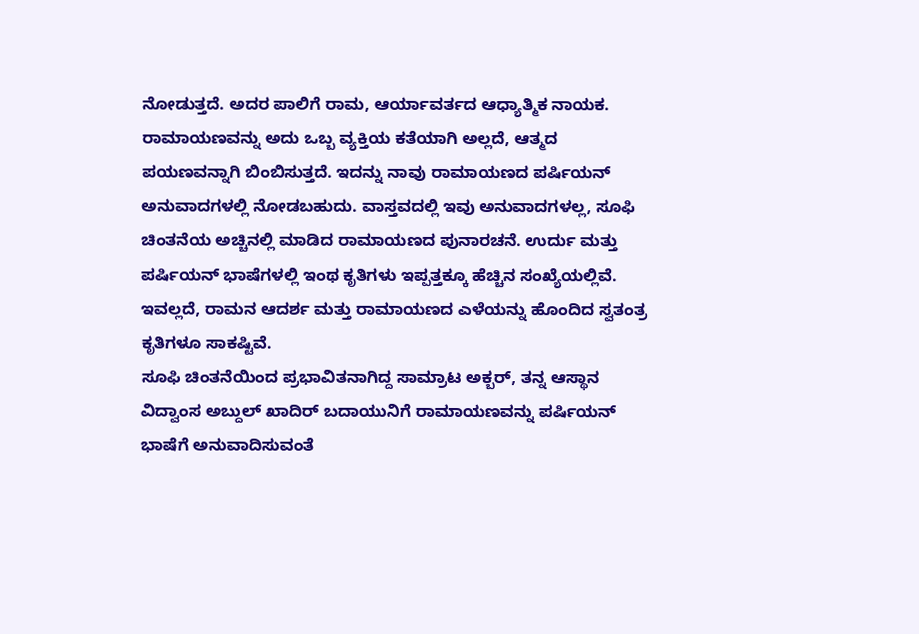ನೋಡುತ್ತದೆ. ಅದರ ಪಾಲಿಗೆ ರಾಮ, ಆರ್ಯಾವರ್ತದ ಆಧ್ಯಾತ್ಮಿಕ ನಾಯಕ. ರಾಮಾಯಣವನ್ನು ಅದು ಒಬ್ಬ ವ್ಯಕ್ತಿಯ ಕತೆಯಾಗಿ ಅಲ್ಲದೆ, ಆತ್ಮದ ಪಯಣವನ್ನಾಗಿ ಬಿಂಬಿಸುತ್ತದೆ. ಇದನ್ನು ನಾವು ರಾಮಾಯಣದ ಪರ್ಷಿಯನ್ ಅನುವಾದಗಳಲ್ಲಿ ನೋಡಬಹುದು. ವಾಸ್ತವದಲ್ಲಿ ಇವು ಅನುವಾದಗಳಲ್ಲ, ಸೂಫಿ ಚಿಂತನೆಯ ಅಚ್ಚಿನಲ್ಲಿ ಮಾಡಿದ ರಾಮಾಯಣದ ಪುನಾರಚನೆ. ಉರ್ದು ಮತ್ತು ಪರ್ಷಿಯನ್ ಭಾಷೆಗಳಲ್ಲಿ ಇಂಥ ಕೃತಿಗಳು ಇಪ್ಪತ್ತಕ್ಕೂ ಹೆಚ್ಚಿನ ಸಂಖ್ಯೆಯಲ್ಲಿವೆ. ಇವಲ್ಲದೆ, ರಾಮನ ಆದರ್ಶ ಮತ್ತು ರಾಮಾಯಣದ ಎಳೆಯನ್ನು ಹೊಂದಿದ ಸ್ವತಂತ್ರ ಕೃತಿಗಳೂ ಸಾಕಷ್ಟಿವೆ.
ಸೂಫಿ ಚಿಂತನೆಯಿಂದ ಪ್ರಭಾವಿತನಾಗಿದ್ದ ಸಾಮ್ರಾಟ ಅಕ್ಬರ್, ತನ್ನ ಆಸ್ಥಾನ ವಿದ್ವಾಂಸ ಅಬ್ದುಲ್ ಖಾದಿರ್ ಬದಾಯುನಿಗೆ ರಾಮಾಯಣವನ್ನು ಪರ್ಷಿಯನ್ ಭಾಷೆಗೆ ಅನುವಾದಿಸುವಂತೆ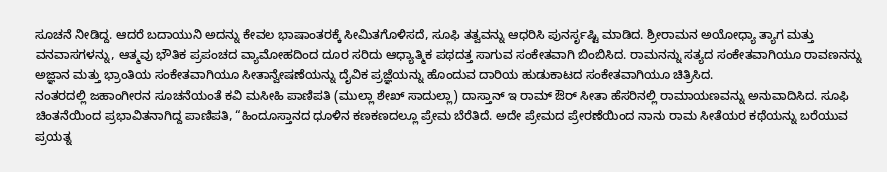ಸೂಚನೆ ನೀಡಿದ್ದ. ಆದರೆ ಬದಾಯುನಿ ಅದನ್ನು ಕೇವಲ ಭಾಷಾಂತರಕ್ಕೆ ಸೀಮಿತಗೊಳಿಸದೆ, ಸೂಫಿ ತತ್ವವನ್ನು ಆಧರಿಸಿ ಪುನರ್ಸೃಷ್ಟಿ ಮಾಡಿದ. ಶ್ರೀರಾಮನ ಅಯೋಧ್ಯಾ ತ್ಯಾಗ ಮತ್ತು ವನವಾಸಗಳನ್ನು, ಆತ್ಮವು ಭೌತಿಕ ಪ್ರಪಂಚದ ವ್ಯಾಮೋಹದಿಂದ ದೂರ ಸರಿದು ಆಧ್ಯಾತ್ಮಿಕ ಪಥದತ್ತ ಸಾಗುವ ಸಂಕೇತವಾಗಿ ಬಿಂಬಿಸಿದ. ರಾಮನನ್ನು ಸತ್ಯದ ಸಂಕೇತವಾಗಿಯೂ ರಾವಣನನ್ನು ಅಜ್ಞಾನ ಮತ್ತು ಭ್ರಾಂತಿಯ ಸಂಕೇತವಾಗಿಯೂ ಸೀತಾನ್ವೇಷಣೆಯನ್ನು ದೈವಿಕ ಪ್ರಜ್ಞೆಯನ್ನು ಹೊಂದುವ ದಾರಿಯ ಹುಡುಕಾಟದ ಸಂಕೇತವಾಗಿಯೂ ಚಿತ್ರಿಸಿದ.
ನಂತರದಲ್ಲಿ ಜಹಾಂಗೀರನ ಸೂಚನೆಯಂತೆ ಕವಿ ಮಸೀಹಿ ಪಾಣಿಪತಿ (ಮುಲ್ಲಾ ಶೇಖ್ ಸಾದುಲ್ಲಾ) ದಾಸ್ತಾನ್ ಇ ರಾಮ್ ಔರ್ ಸೀತಾ ಹೆಸರಿನಲ್ಲಿ ರಾಮಾಯಣವನ್ನು ಅನುವಾದಿಸಿದ. ಸೂಫಿ ಚಿಂತನೆಯಿಂದ ಪ್ರಭಾವಿತನಾಗಿದ್ದ ಪಾಣಿಪತಿ, “ಹಿಂದೂಸ್ತಾನದ ಧೂಳಿನ ಕಣಕಣದಲ್ಲೂ ಪ್ರೇಮ ಬೆರೆತಿದೆ. ಅದೇ ಪ್ರೇಮದ ಪ್ರೇರಣೆಯಿಂದ ನಾನು ರಾಮ ಸೀತೆಯರ ಕಥೆಯನ್ನು ಬರೆಯುವ ಪ್ರಯತ್ನ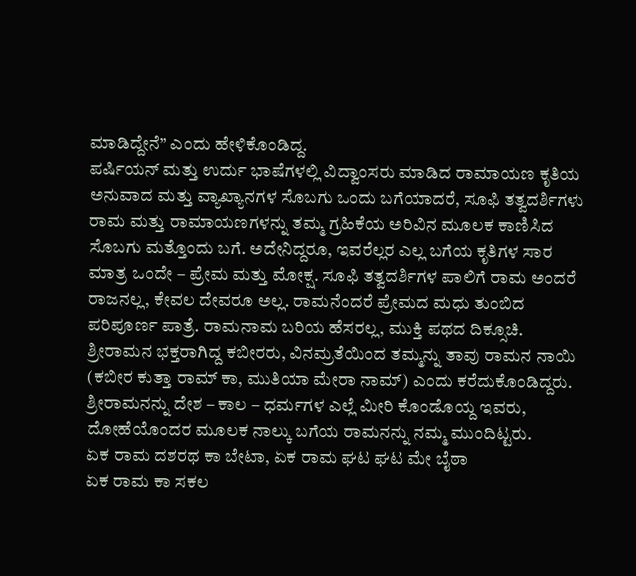ಮಾಡಿದ್ದೇನೆ” ಎಂದು ಹೇಳಿಕೊಂಡಿದ್ದ.
ಪರ್ಷಿಯನ್ ಮತ್ತು ಉರ್ದು ಭಾಷೆಗಳಲ್ಲಿ ವಿದ್ವಾಂಸರು ಮಾಡಿದ ರಾಮಾಯಣ ಕೃತಿಯ ಅನುವಾದ ಮತ್ತು ವ್ಯಾಖ್ಯಾನಗಳ ಸೊಬಗು ಒಂದು ಬಗೆಯಾದರೆ, ಸೂಫಿ ತತ್ವದರ್ಶಿಗಳು ರಾಮ ಮತ್ತು ರಾಮಾಯಣಗಳನ್ನು ತಮ್ಮ ಗ್ರಹಿಕೆಯ ಅರಿವಿನ ಮೂಲಕ ಕಾಣಿಸಿದ ಸೊಬಗು ಮತ್ತೊಂದು ಬಗೆ. ಅದೇನಿದ್ದರೂ, ಇವರೆಲ್ಲರ ಎಲ್ಲ ಬಗೆಯ ಕೃತಿಗಳ ಸಾರ ಮಾತ್ರ ಒಂದೇ – ಪ್ರೇಮ ಮತ್ತು ಮೋಕ್ಷ. ಸೂಫಿ ತತ್ವದರ್ಶಿಗಳ ಪಾಲಿಗೆ ರಾಮ ಅಂದರೆ ರಾಜನಲ್ಲ, ಕೇವಲ ದೇವರೂ ಅಲ್ಲ. ರಾಮನೆಂದರೆ ಪ್ರೇಮದ ಮಧು ತುಂಬಿದ ಪರಿಪೂರ್ಣ ಪಾತ್ರೆ. ರಾಮನಾಮ ಬರಿಯ ಹೆಸರಲ್ಲ, ಮುಕ್ತಿ ಪಥದ ದಿಕ್ಸೂಚಿ.
ಶ್ರೀರಾಮನ ಭಕ್ತರಾಗಿದ್ದ ಕಬೀರರು, ವಿನಮ್ರತೆಯಿಂದ ತಮ್ಮನ್ನು ತಾವು ರಾಮನ ನಾಯಿ (ಕಬೀರ ಕುತ್ತಾ ರಾಮ್ ಕಾ, ಮುತಿಯಾ ಮೇರಾ ನಾಮ್) ಎಂದು ಕರೆದುಕೊಂಡಿದ್ದರು. ಶ್ರೀರಾಮನನ್ನು ದೇಶ – ಕಾಲ – ಧರ್ಮಗಳ ಎಲ್ಲೆ ಮೀರಿ ಕೊಂಡೊಯ್ದ ಇವರು, ದೋಹೆಯೊಂದರ ಮೂಲಕ ನಾಲ್ಕು ಬಗೆಯ ರಾಮನನ್ನು ನಮ್ಮ ಮುಂದಿಟ್ಟರು.
ಏಕ ರಾಮ ದಶರಥ ಕಾ ಬೇಟಾ, ಏಕ ರಾಮ ಘಟ ಘಟ ಮೇ ಬೈಠಾ
ಏಕ ರಾಮ ಕಾ ಸಕಲ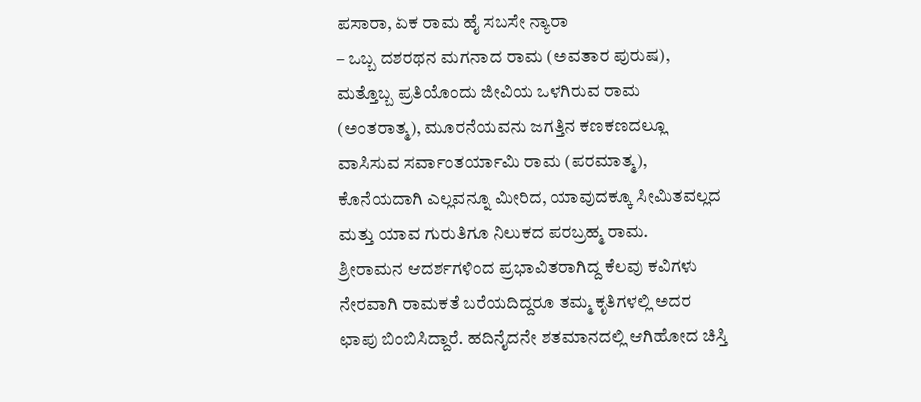ಪಸಾರಾ, ಏಕ ರಾಮ ಹೈ ಸಬಸೇ ನ್ಯಾರಾ
– ಒಬ್ಬ ದಶರಥನ ಮಗನಾದ ರಾಮ (ಅವತಾರ ಪುರುಷ), ಮತ್ತೊಬ್ಬ ಪ್ರತಿಯೊಂದು ಜೀವಿಯ ಒಳಗಿರುವ ರಾಮ (ಅಂತರಾತ್ಮ), ಮೂರನೆಯವನು ಜಗತ್ತಿನ ಕಣಕಣದಲ್ಲೂ ವಾಸಿಸುವ ಸರ್ವಾಂತರ್ಯಾಮಿ ರಾಮ (ಪರಮಾತ್ಮ), ಕೊನೆಯದಾಗಿ ಎಲ್ಲವನ್ನೂ ಮೀರಿದ, ಯಾವುದಕ್ಕೂ ಸೀಮಿತವಲ್ಲದ ಮತ್ತು ಯಾವ ಗುರುತಿಗೂ ನಿಲುಕದ ಪರಬ್ರಹ್ಮ ರಾಮ.
ಶ್ರೀರಾಮನ ಆದರ್ಶಗಳಿಂದ ಪ್ರಭಾವಿತರಾಗಿದ್ದ ಕೆಲವು ಕವಿಗಳು ನೇರವಾಗಿ ರಾಮಕತೆ ಬರೆಯದಿದ್ದರೂ ತಮ್ಮ ಕೃತಿಗಳಲ್ಲಿ ಅದರ ಛಾಪು ಬಿಂಬಿಸಿದ್ದಾರೆ. ಹದಿನೈದನೇ ಶತಮಾನದಲ್ಲಿ ಆಗಿಹೋದ ಚಿಸ್ತಿ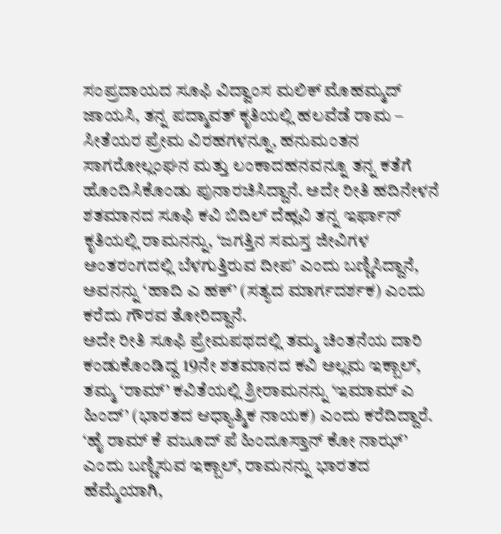ಸಂಪ್ರದಾಯದ ಸೂಫಿ ವಿದ್ವಾಂಸ ಮಲಿಕ್ ಮೊಹಮ್ಮದ್ ಜಾಯಸಿ, ತನ್ನ ಪದ್ಮಾವತ್ ಕೃತಿಯಲ್ಲಿ ಹಲವೆಡೆ ರಾಮ – ಸೀತೆಯರ ಪ್ರೇಮ ವಿರಹಗಳನ್ನೂ, ಹನುಮಂತನ ಸಾಗರೋಲ್ಲಂಘನ ಮತ್ತು ಲಂಕಾದಹನವನ್ನೂ ತನ್ನ ಕತೆಗೆ ಹೊಂದಿಸಿಕೊಂಡು ಪುನಾರಚಿಸಿದ್ದಾನೆ. ಅದೇ ರೀತಿ ಹದಿನೇಳನೆ ಶತಮಾನದ ಸೂಫಿ ಕವಿ ಬಿದಿಲ್ ದೆಹ್ಲವಿ ತನ್ನ ಇರ್ಫಾನ್ ಕೃತಿಯಲ್ಲಿ ರಾಮನನ್ನು, ‘ಜಗತ್ತಿನ ಸಮಸ್ತ ಜೀವಿಗಳ ಅಂತರಂಗದಲ್ಲಿ ಬೆಳಗುತ್ತಿರುವ ದೀಪ’ ಎಂದು ಬಣ್ಣಿಸಿದ್ದಾನೆ, ಅವನನ್ನು ‘ಹಾದಿ ಎ ಹಕ್’ (ಸತ್ಯದ ಮಾರ್ಗದರ್ಶಕ) ಎಂದು ಕರೆದು ಗೌರವ ತೋರಿದ್ದಾನೆ.
ಅದೇ ರೀತಿ ಸೂಫಿ ಪ್ರೇಮಪಥದಲ್ಲಿ ತಮ್ಮ ಚಿಂತನೆಯ ದಾರಿ ಕಂಡುಕೊಂಡಿದ್ದ 19ನೇ ಶತಮಾನದ ಕವಿ ಅಲ್ಲಮ ಇಕ್ಬಾಲ್, ತಮ್ಮ ‘ರಾಮ್’ ಕವಿತೆಯಲ್ಲಿ ಶ್ರೀರಾಮನನ್ನು ‘ಇಮಾಮ್ ಎ ಹಿಂದ್’ (ಭಾರತದ ಆಧ್ಯಾತ್ಮಿಕ ನಾಯಕ) ಎಂದು ಕರೆದಿದ್ದಾರೆ. ‘ಹೈ ರಾಮ್ ಕೆ ವಜೂದ್ ಪೆ ಹಿಂದೂಸ್ತಾನ್ ಕೋ ನಾಝ್’ ಎಂದು ಬಣ್ಣಿಸುವ ಇಕ್ಬಾಲ್, ರಾಮನನ್ನು ಭಾರತದ ಹೆಮ್ಮೆಯಾಗಿ,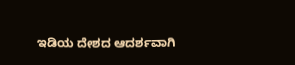ಇಡಿಯ ದೇಶದ ಆದರ್ಶವಾಗಿ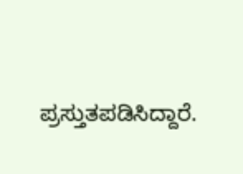ಪ್ರಸ್ತುತಪಡಿಸಿದ್ದಾರೆ.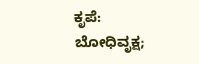ಕೃಪೆ: ಬೋಧಿವೃಕ್ಷ;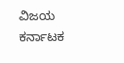ವಿಜಯ ಕರ್ನಾಟಕ